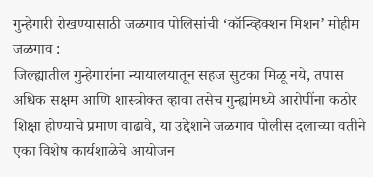गुन्हेगारी रोखण्यासाठी जळगाव पोलिसांची ‘कॉन्व्हिक्शन मिशन’ मोहीम
जळगाव :
जिल्ह्यातील गुन्हेगारांना न्यायालयातून सहज सुटका मिळू नये, तपास अधिक सक्षम आणि शास्त्रोक्त व्हावा तसेच गुन्ह्यांमध्ये आरोपींना कठोर शिक्षा होण्याचे प्रमाण वाढावे, या उद्देशाने जळगाव पोलीस दलाच्या वतीने एका विशेष कार्यशाळेचे आयोजन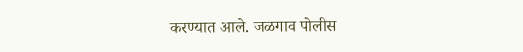करण्यात आले. जळगाव पोलीस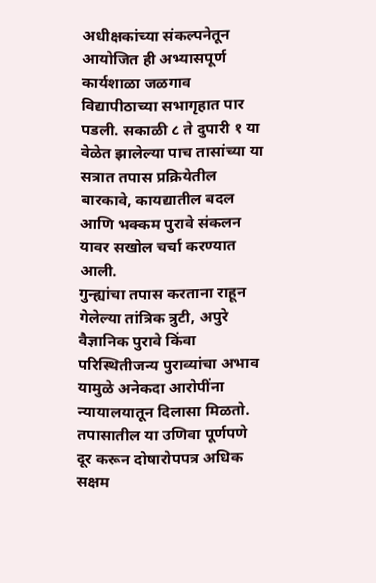अधीक्षकांच्या संकल्पनेतून आयोजित ही अभ्यासपूर्ण कार्यशाळा जळगाव विद्यापीठाच्या सभागृहात पार पडली. सकाळी ८ ते दुपारी १ या वेळेत झालेल्या पाच तासांच्या या सत्रात तपास प्रक्रियेतील बारकावे, कायद्यातील बदल आणि भक्कम पुरावे संकलन यावर सखोल चर्चा करण्यात आली.
गुन्ह्यांचा तपास करताना राहून गेलेल्या तांत्रिक त्रुटी, अपुरे वैज्ञानिक पुरावे किंवा परिस्थितीजन्य पुराव्यांचा अभाव यामुळे अनेकदा आरोपींना न्यायालयातून दिलासा मिळतो. तपासातील या उणिवा पूर्णपणे दूर करून दोषारोपपत्र अधिक सक्षम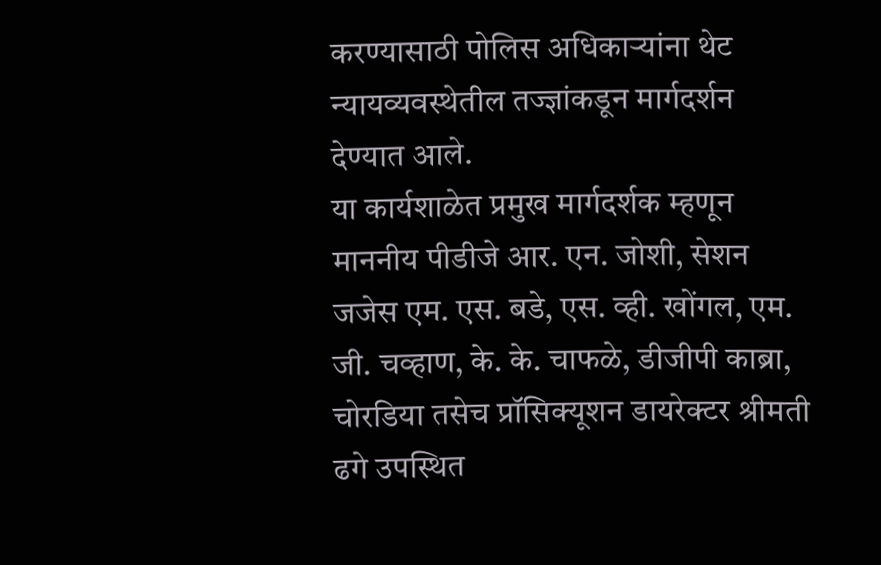करण्यासाठी पोलिस अधिकाऱ्यांना थेट न्यायव्यवस्थेतील तज्ज्ञांकडून मार्गदर्शन देण्यात आले.
या कार्यशाळेत प्रमुख मार्गदर्शक म्हणून माननीय पीडीजे आर. एन. जोशी, सेशन जजेस एम. एस. बडे, एस. व्ही. खोंगल, एम. जी. चव्हाण, के. के. चाफळे, डीजीपी काब्रा, चोरडिया तसेच प्रॉसिक्यूशन डायरेक्टर श्रीमती ढगे उपस्थित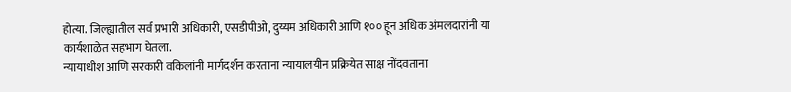होत्या. जिल्ह्यातील सर्व प्रभारी अधिकारी, एसडीपीओ, दुय्यम अधिकारी आणि १०० हून अधिक अंमलदारांनी या कार्यशाळेत सहभाग घेतला.
न्यायाधीश आणि सरकारी वकिलांनी मार्गदर्शन करताना न्यायालयीन प्रक्रियेत साक्ष नोंदवताना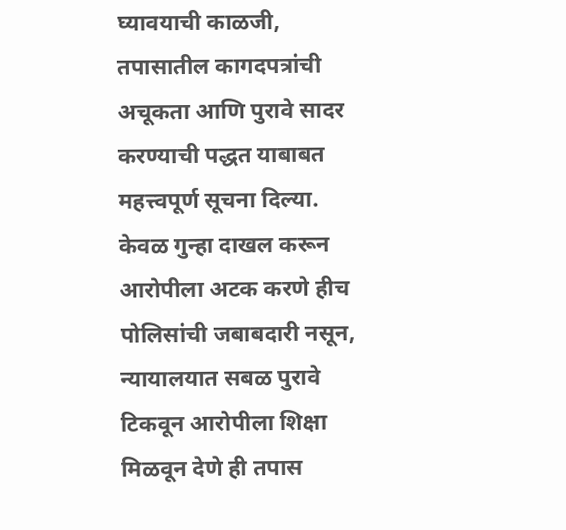घ्यावयाची काळजी, तपासातील कागदपत्रांची अचूकता आणि पुरावे सादर करण्याची पद्धत याबाबत महत्त्वपूर्ण सूचना दिल्या. केवळ गुन्हा दाखल करून आरोपीला अटक करणे हीच पोलिसांची जबाबदारी नसून, न्यायालयात सबळ पुरावे टिकवून आरोपीला शिक्षा मिळवून देणे ही तपास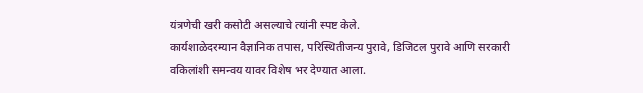यंत्रणेची खरी कसोटी असल्याचे त्यांनी स्पष्ट केले.
कार्यशाळेदरम्यान वैज्ञानिक तपास, परिस्थितीजन्य पुरावे, डिजिटल पुरावे आणि सरकारी वकिलांशी समन्वय यावर विशेष भर देण्यात आला.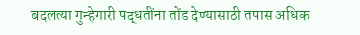बदलत्या गुन्हेगारी पद्धतींना तोंड देण्यासाठी तपास अधिक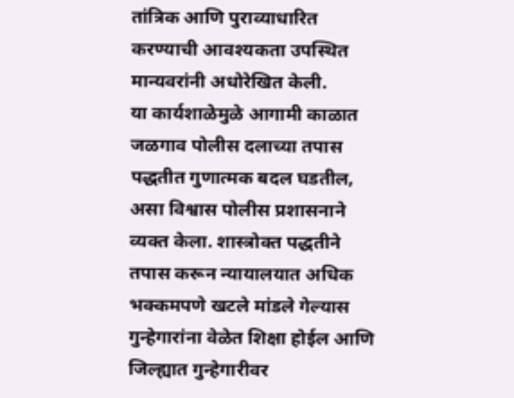तांत्रिक आणि पुराव्याधारित करण्याची आवश्यकता उपस्थित मान्यवरांनी अधोरेखित केली.
या कार्यशाळेमुळे आगामी काळात जळगाव पोलीस दलाच्या तपास पद्धतीत गुणात्मक बदल घडतील, असा विश्वास पोलीस प्रशासनाने व्यक्त केला. शास्त्रोक्त पद्धतीने तपास करून न्यायालयात अधिक भक्कमपणे खटले मांडले गेल्यास गुन्हेगारांना वेळेत शिक्षा होईल आणि जिल्ह्यात गुन्हेगारीवर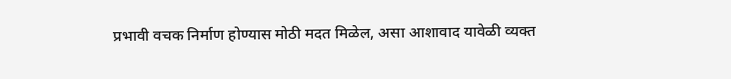प्रभावी वचक निर्माण होण्यास मोठी मदत मिळेल, असा आशावाद यावेळी व्यक्त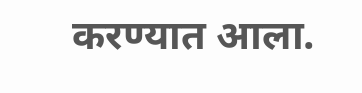करण्यात आला.